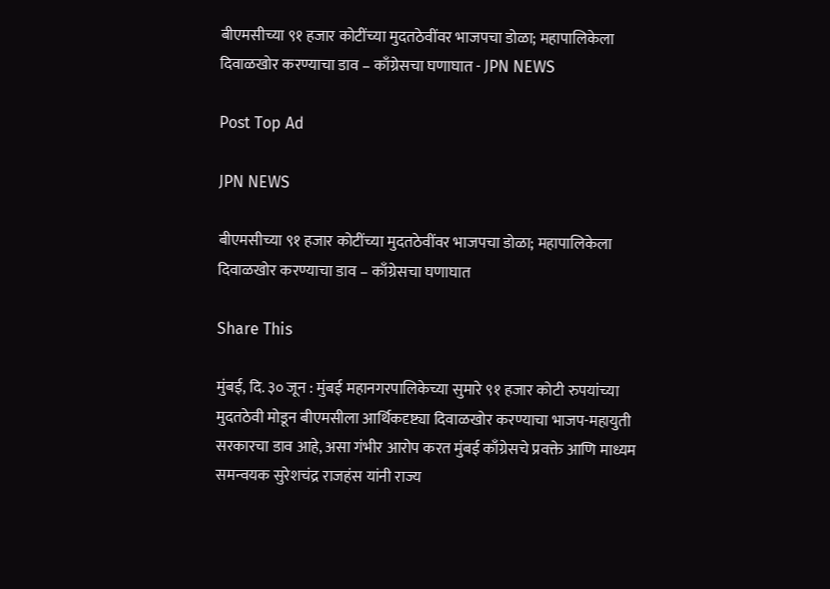बीएमसीच्या ९१ हजार कोटींच्या मुदतठेवींवर भाजपचा डोळा; महापालिकेला दिवाळखोर करण्याचा डाव – काँग्रेसचा घणाघात - JPN NEWS

Post Top Ad

JPN NEWS

बीएमसीच्या ९१ हजार कोटींच्या मुदतठेवींवर भाजपचा डोळा; महापालिकेला दिवाळखोर करण्याचा डाव – काँग्रेसचा घणाघात

Share This

मुंबई, दि. ३० जून : मुंबई महानगरपालिकेच्या सुमारे ९१ हजार कोटी रुपयांच्या मुदतठेवी मोडून बीएमसीला आर्थिकदृष्ट्या दिवाळखोर करण्याचा भाजप-महायुती सरकारचा डाव आहे, असा गंभीर आरोप करत मुंबई काँग्रेसचे प्रवक्ते आणि माध्यम समन्वयक सुरेशचंद्र राजहंस यांनी राज्य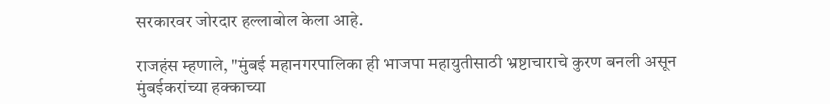सरकारवर जोरदार हल्लाबोल केला आहे.

राजहंस म्हणाले, "मुंबई महानगरपालिका ही भाजपा महायुतीसाठी भ्रष्टाचाराचे कुरण बनली असून मुंबईकरांच्या हक्काच्या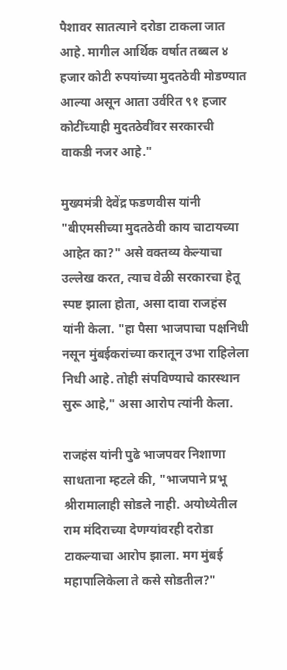पैशावर सातत्याने दरोडा टाकला जात आहे. मागील आर्थिक वर्षात तब्बल ४ हजार कोटी रुपयांच्या मुदतठेवी मोडण्यात आल्या असून आता उर्वरित ९१ हजार कोटींच्याही मुदतठेवींवर सरकारची वाकडी नजर आहे."

मुख्यमंत्री देवेंद्र फडणवीस यांनी "बीएमसीच्या मुदतठेवी काय चाटायच्या आहेत का?" असे वक्तव्य केल्याचा उल्लेख करत, त्याच वेळी सरकारचा हेतू स्पष्ट झाला होता, असा दावा राजहंस यांनी केला. "हा पैसा भाजपाचा पक्षनिधी नसून मुंबईकरांच्या करातून उभा राहिलेला निधी आहे. तोही संपविण्याचे कारस्थान सुरू आहे," असा आरोप त्यांनी केला.

राजहंस यांनी पुढे भाजपवर निशाणा साधताना म्हटले की, "भाजपाने प्रभू श्रीरामालाही सोडले नाही. अयोध्येतील राम मंदिराच्या देणग्यांवरही दरोडा टाकल्याचा आरोप झाला. मग मुंबई महापालिकेला ते कसे सोडतील?"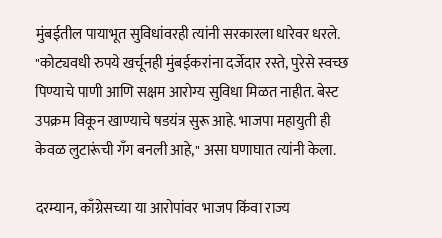मुंबईतील पायाभूत सुविधांवरही त्यांनी सरकारला धारेवर धरले. "कोट्यवधी रुपये खर्चूनही मुंबईकरांना दर्जेदार रस्ते, पुरेसे स्वच्छ पिण्याचे पाणी आणि सक्षम आरोग्य सुविधा मिळत नाहीत. बेस्ट उपक्रम विकून खाण्याचे षडयंत्र सुरू आहे. भाजपा महायुती ही केवळ लुटारूंची गँग बनली आहे," असा घणाघात त्यांनी केला.

दरम्यान, काँग्रेसच्या या आरोपांवर भाजप किंवा राज्य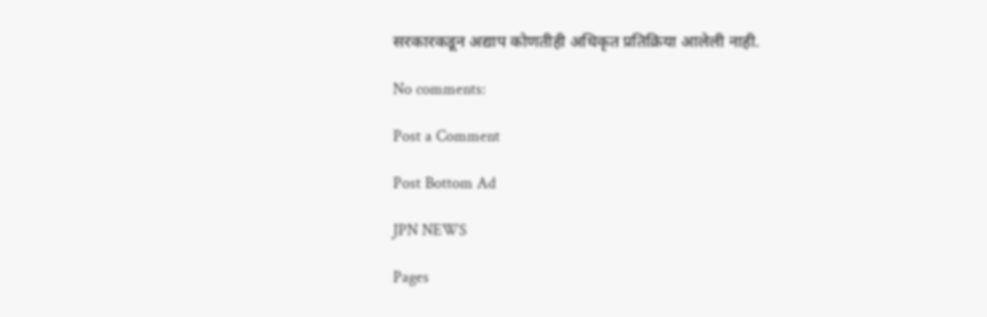सरकारकडून अद्याप कोणतीही अधिकृत प्रतिक्रिया आलेली नाही.

No comments:

Post a Comment

Post Bottom Ad

JPN NEWS

Pages